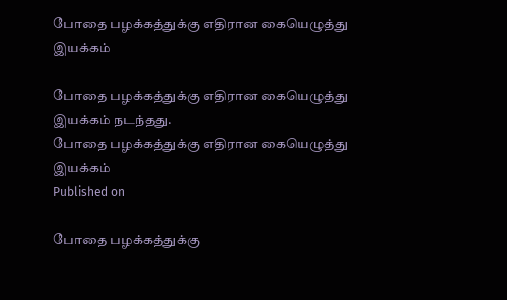போதை பழக்கத்துக்கு எதிரான கையெழுத்து இயக்கம்

போதை பழக்கத்துக்கு எதிரான கையெழுத்து இயக்கம் நடந்தது.
போதை பழக்கத்துக்கு எதிரான கையெழுத்து இயக்கம்
Published on

போதை பழக்கத்துக்கு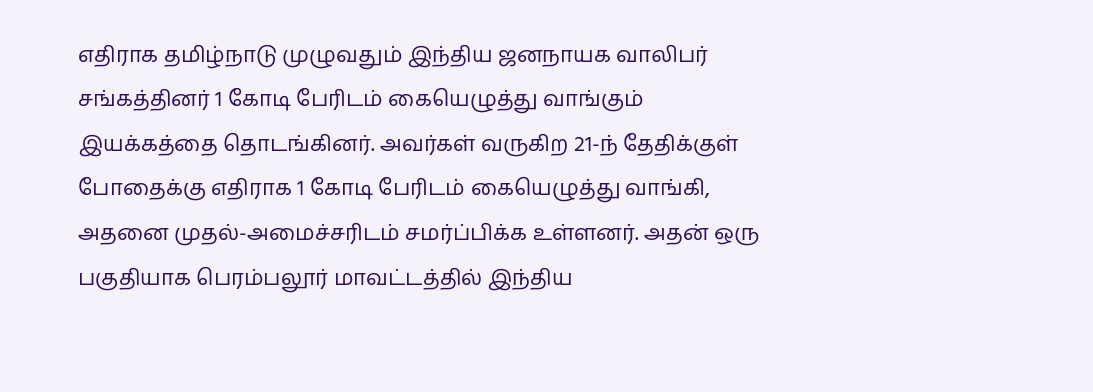எதிராக தமிழ்நாடு முழுவதும் இந்திய ஜனநாயக வாலிபர் சங்கத்தினர் 1 கோடி பேரிடம் கையெழுத்து வாங்கும் இயக்கத்தை தொடங்கினர். அவர்கள் வருகிற 21-ந் தேதிக்குள் போதைக்கு எதிராக 1 கோடி பேரிடம் கையெழுத்து வாங்கி, அதனை முதல்-அமைச்சரிடம் சமர்ப்பிக்க உள்ளனர். அதன் ஒரு பகுதியாக பெரம்பலூர் மாவட்டத்தில் இந்திய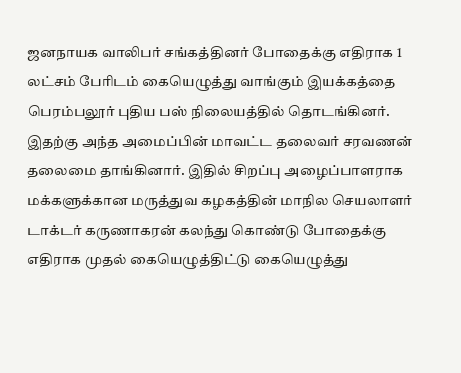ஜனநாயக வாலிபர் சங்கத்தினர் போதைக்கு எதிராக 1 லட்சம் பேரிடம் கையெழுத்து வாங்கும் இயக்கத்தை பெரம்பலூர் புதிய பஸ் நிலையத்தில் தொடங்கினர். இதற்கு அந்த அமைப்பின் மாவட்ட தலைவர் சரவணன் தலைமை தாங்கினார். இதில் சிறப்பு அழைப்பாளராக மக்களுக்கான மருத்துவ கழகத்தின் மாநில செயலாளர் டாக்டர் கருணாகரன் கலந்து கொண்டு போதைக்கு எதிராக முதல் கையெழுத்திட்டு கையெழுத்து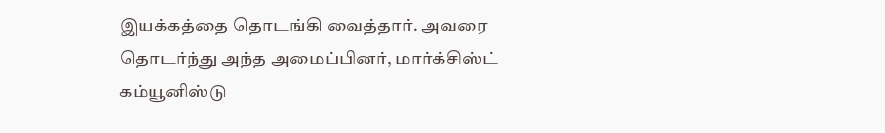இயக்கத்தை தொடங்கி வைத்தார். அவரை தொடர்ந்து அந்த அமைப்பினர், மார்க்சிஸ்ட் கம்யூனிஸ்டு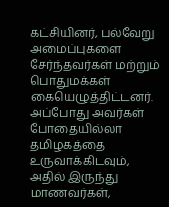கட்சியினர், பல்வேறு அமைப்புகளை சேர்ந்தவர்கள் மற்றும் பொதுமக்கள் கையெழுத்திட்டனர். அப்போது அவர்கள் போதையில்லா தமிழகத்தை உருவாக்கிடவும், அதில் இருந்து மாணவர்கள்,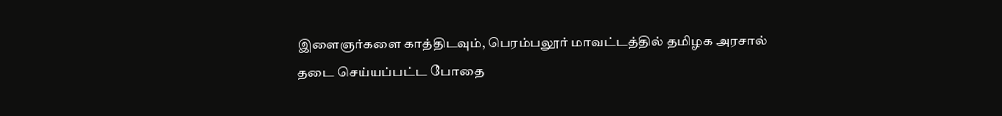இளைஞர்களை காத்திடவும், பெரம்பலூர் மாவட்டத்தில் தமிழக அரசால் தடை செய்யப்பட்ட போதை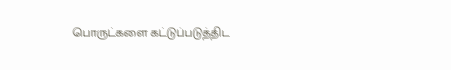பொருட்களை கட்டுப்படுத்திட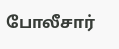போலீசார்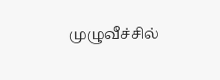முழுவீச்சில்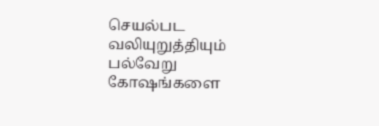செயல்பட வலியுறுத்தியும் பல்வேறு கோஷங்களை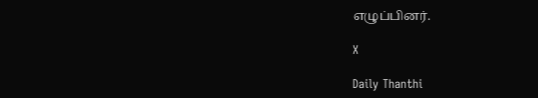எழுப்பினர்.

X

Daily Thanthi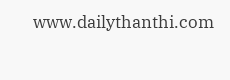www.dailythanthi.com